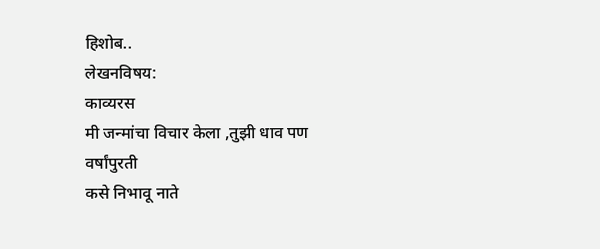हिशोब..
लेखनविषय:
काव्यरस
मी जन्मांचा विचार केला ,तुझी धाव पण वर्षांपुरती
कसे निभावू नाते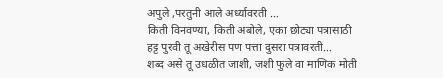अपुले ,परतुनी आले अर्ध्यावरती …
किती विनवण्या, किती अबोले, एका छोट्या पत्रासाठी
हट्ट पुरवी तू अखेरीस पण पत्ता दुसरा पत्रावरती…
शब्द असे तू उधळीत जाशी, जशी फुले वा माणिक मोती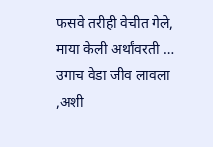फसवे तरीही वेचीत गेले, माया केली अर्थांवरती …
उगाच वेडा जीव लावला ,अशी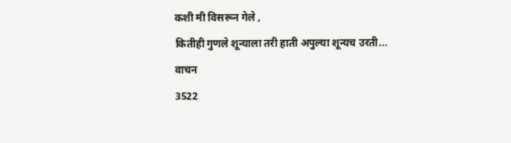कशी मी विसरून गेले ,
कितीही गुणले शून्याला तरी हाती अपुल्या शून्यच उरती...
वाचन
3522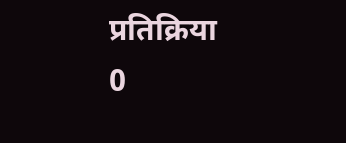प्रतिक्रिया
0